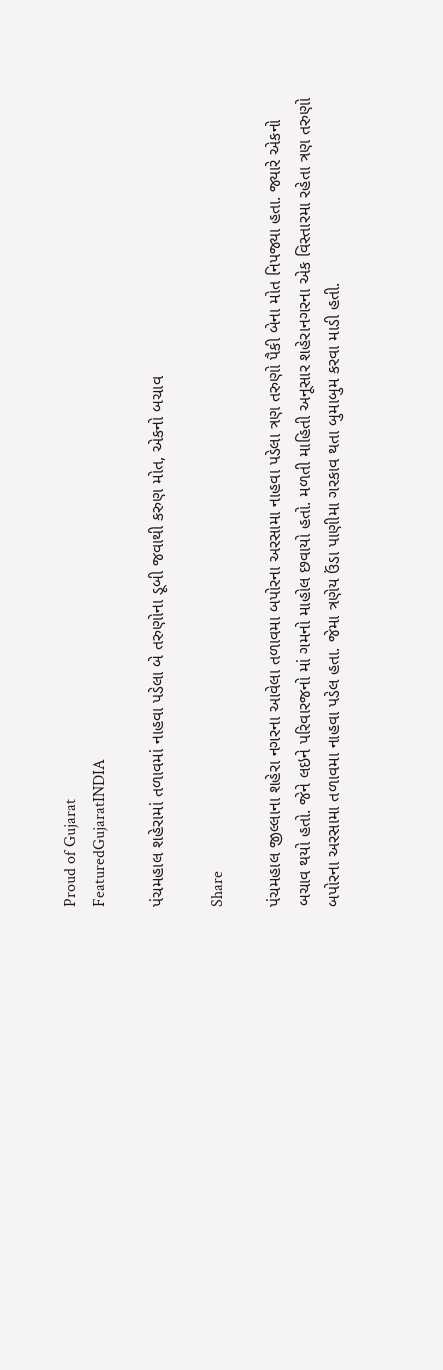Proud of Gujarat
FeaturedGujaratINDIA

પંચમહાલ શહેરામાં તળાવમાં નાહવા પડેલા બે તરુણોના ડૂબી જવાથી કરુણ મોત, એકનો બચાવ

Share

પંચમહાલ જીલ્લાના શહેરા નગરના આવેલા તળાવમા બપોરના અરસામા નાહવા પડેલા ત્રણ તરુણો પૈકી બેના મોત નિપજ્યા હતા. જ્યારે એકનો બચાવ થયો હતો. જેને લઇને પરિવારજનો માં ગમનો માહોલ છવાયો હતો. મળતી માહિતી અનૂસાર શહેરાનગરના એક વિસ્તારમા રહેતા ત્રણ તરુણો બપોરના અરસામા તળાવમા નાહવા પડેલ હતા. જેમા ત્રણેય ઉંડા પાણીમા ગરકાવ થતા બુમાબુમ કરવા માડી હતી.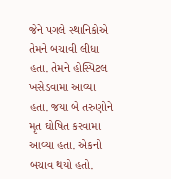જેને પગલે સ્થાનિકોએ તેમને બચાવી લીધા હતા. તેમને હોસ્પિટલ ખસેડવામા આવ્યા હતા. જયા બે તરુણોને મૃત ઘોષિત કરવામા આવ્યા હતા. એકનો બચાવ થયો હતો.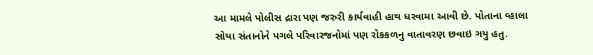આ મામલે પોલીસ દ્રારા પણ જરુરી કાર્યવાહી હાથ ધરવામા આવી છે. પોતાના વ્હાલા સોયા સંતાનોને પગલે પરિવારજનોમાં પણ રોકકળનુ વાતાવરણ છવાઇ ગયુ હતુ.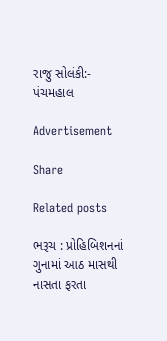રાજુ સોલંકી:- પંચમહાલ

Advertisement

Share

Related posts

ભરૂચ : પ્રોહિબિશનનાં ગુનામાં આઠ માસથી નાસતા ફરતા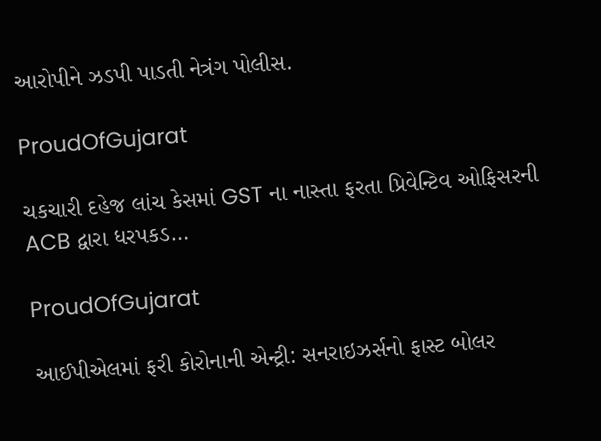આરોપીને ઝડપી પાડતી નેત્રંગ પોલીસ.

ProudOfGujarat

ચકચારી દહેજ લાંચ કેસમાં GST ના નાસ્તા ફરતા પ્રિવેન્ટિવ ઓફિસરની ACB દ્વારા ધરપકડ…

ProudOfGujarat

આઈપીએલમાં ફરી કોરોનાની એન્ટ્રી: સનરાઇઝર્સનો ફાસ્ટ બોલર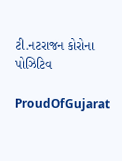ટી.નટરાજન કોરોના પોઝિટિવ

ProudOfGujarat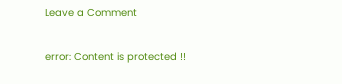Leave a Comment

error: Content is protected !!